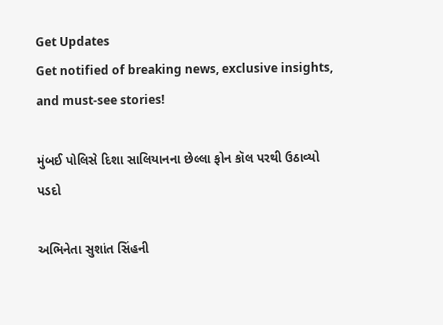Get Updates
Get notified of breaking news, exclusive insights, and must-see stories!

મુંબઈ પોલિસે દિશા સાલિયાનના છેલ્લા ફોન કૉલ પરથી ઉઠાવ્યો પડદો

અભિનેતા સુશાંત સિંહની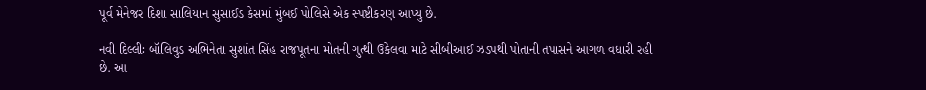પૂર્વ મેનેજર દિશા સાલિયાન સુસાઈડ કેસમાં મુંબઈ પોલિસે એક સ્પષ્ટીકરણ આપ્યુ છે.

નવી દિલ્લીઃ બૉલિવુડ અભિનેતા સુશાંત સિંહ રાજપૂતના મોતની ગુત્થી ઉકેલવા માટે સીબીઆઈ ઝડપથી પોતાની તપાસને આગળ વધારી રહી છે. આ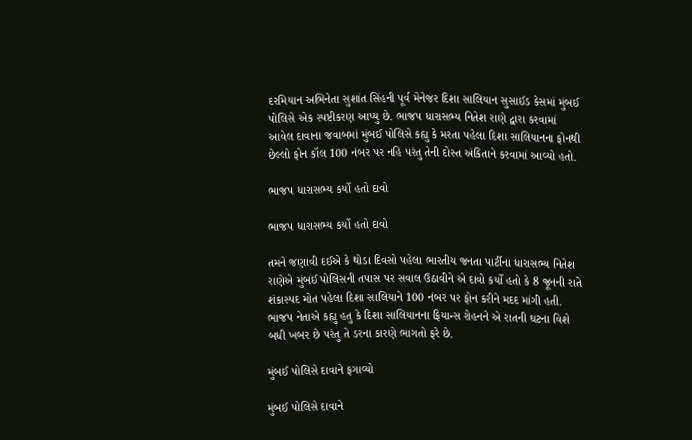દરમિયાન અભિનેતા સુશાંત સિંહની પૂર્વ મેનેજર દિશા સાલિયાન સુસાઈડ કેસમાં મુંબઈ પોલિસે એક સ્પષ્ટીકરણ આપ્યુ છે. ભાજપ ધારાસભ્ય નિતેશ રાણે દ્વારા કરવામાં આવેલ દાવાના જવાબમાં મુંબઈ પોલિસે કહ્યુ કે મરતા પહેલા દિશા સાલિયાનના ફોનથી છેલ્લો ફોન કૉલ 100 નંબર પર નહિ પરંતુ તેની દોસ્ત અંકિતાને કરવામાં આવ્યો હતો.

ભાજપ ધારાસભ્ય કર્યો હતો દાવો

ભાજપ ધારાસભ્ય કર્યો હતો દાવો

તમને જણાવી દઈએ કે થોડા દિવસો પહેલા ભારતીય જનતા પાર્ટીના ધારાસભ્ય નિતેશ રાણેએ મુંબઈ પોલિસની તપાસ પર સવાલ ઉઠાવીને એ દાવો કર્યો હતો કે 8 જૂનની રાતે શંકાસ્પદ મોત પહેલા દિશા સાલિયાને 100 નંબર પર ફોન કરીને મદદ માંગી હતી. ભાજપ નેતાએ કહ્યુ હતુ કે દિશા સાલિયાનના ફિયાન્સ રોહનને એ રાતની ઘટના વિશે બધી ખબર છે પરંતુ તે ડરના કારણે ભાગતો ફરે છે.

મુંબઈ પોલિસે દાવાને ફગાવ્યો

મુંબઈ પોલિસે દાવાને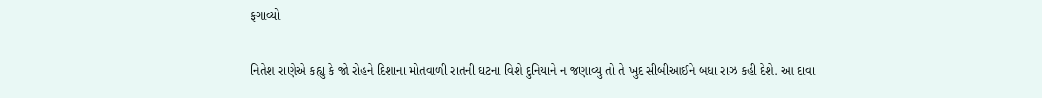ફગાવ્યો

નિતેશ રાણેએ કહ્યુ કે જો રોહને દિશાના મોતવાળી રાતની ઘટના વિશે દુનિયાને ન જણાવ્યુ તો તે ખુદ સીબીઆઈને બધા રાઝ કહી દેશે. આ દાવા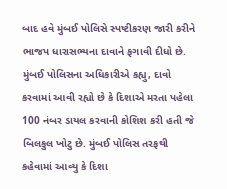બાદ હવે મુંબઈ પોલિસે સ્પષ્ટીકરણ જારી કરીને ભાજપ ધારાસભ્યના દાવાને ફગાવી દીધો છે. મુંબઈ પોલિસના અધિકારીએ કહ્યુ, દાવો કરવામાં આવી રહ્યો છે કે દિશાએ મરતા પહેલા 100 નંબર ડાયલ કરવાની કોશિશ કરી હતી જે બિલકુલ ખોટુ છે. મુંબઈ પોલિસ તરફથી કહેવામાં આવ્યુ કે દિશા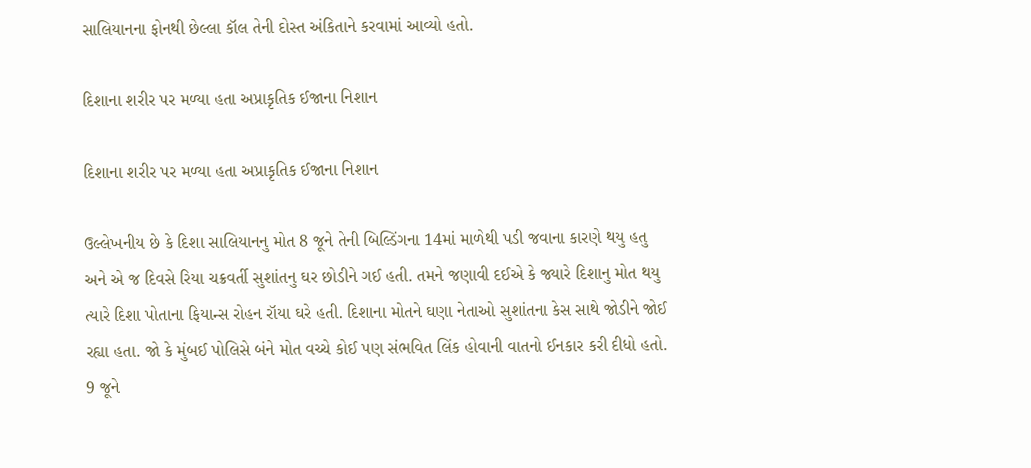સાલિયાનના ફોનથી છેલ્લા કૉલ તેની દોસ્ત અંકિતાને કરવામાં આવ્યો હતો.

દિશાના શરીર પર મળ્યા હતા અપ્રાકૃતિક ઈજાના નિશાન

દિશાના શરીર પર મળ્યા હતા અપ્રાકૃતિક ઈજાના નિશાન

ઉલ્લેખનીય છે કે દિશા સાલિયાનનુ મોત 8 જૂને તેની બિલ્ડિંગના 14માં માળેથી પડી જવાના કારણે થયુ હતુ અને એ જ દિવસે રિયા ચક્રવર્તી સુશાંતનુ ઘર છોડીને ગઈ હતી. તમને જણાવી દઈએ કે જ્યારે દિશાનુ મોત થયુ ત્યારે દિશા પોતાના ફિયાન્સ રોહન રૉયા ઘરે હતી. દિશાના મોતને ઘણા નેતાઓ સુશાંતના કેસ સાથે જોડીને જોઈ રહ્યા હતા. જો કે મુંબઈ પોલિસે બંને મોત વચ્ચે કોઈ પણ સંભવિત લિંક હોવાની વાતનો ઈનકાર કરી દીધો હતો. 9 જૂને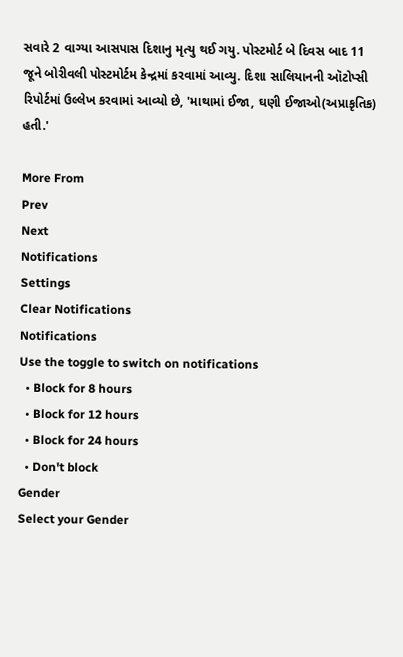સવારે 2 વાગ્યા આસપાસ દિશાનુ મૃત્યુ થઈ ગયુ. પોસ્ટમોર્ટ બે દિવસ બાદ 11 જૂને બોરીવલી પોસ્ટમોર્ટમ કેન્દ્રમાં કરવામાં આવ્યુ. દિશા સાલિયાનની ઑટોપ્સી રિપોર્ટમાં ઉલ્લેખ કરવામાં આવ્યો છે, 'માથામાં ઈજા, ઘણી ઈજાઓ(અપ્રાકૃતિક) હતી.'

More From
Prev
Next
Notifications
Settings
Clear Notifications
Notifications
Use the toggle to switch on notifications
  • Block for 8 hours
  • Block for 12 hours
  • Block for 24 hours
  • Don't block
Gender
Select your Gender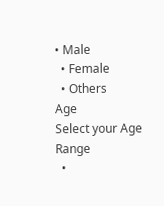• Male
  • Female
  • Others
Age
Select your Age Range
  •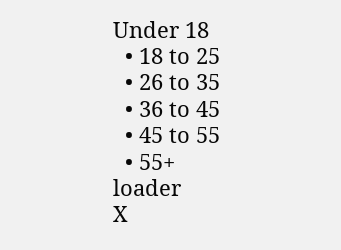Under 18
  • 18 to 25
  • 26 to 35
  • 36 to 45
  • 45 to 55
  • 55+
loader
X